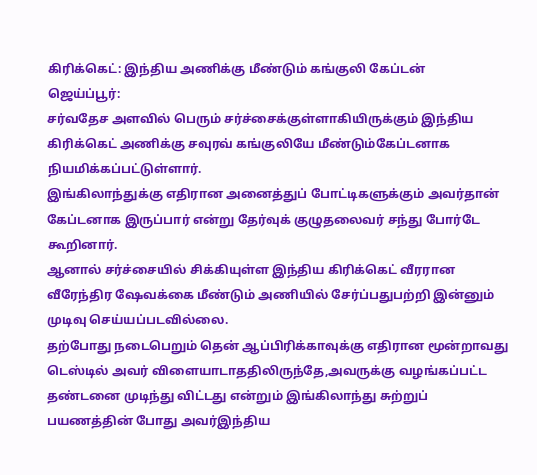கிரிக்கெட்: இந்திய அணிக்கு மீண்டும் கங்குலி கேப்டன்
ஜெய்ப்பூர்:
சர்வதேச அளவில் பெரும் சர்ச்சைக்குள்ளாகியிருக்கும் இந்திய கிரிக்கெட் அணிக்கு சவுரவ் கங்குலியே மீண்டும்கேப்டனாக நியமிக்கப்பட்டுள்ளார்.
இங்கிலாந்துக்கு எதிரான அனைத்துப் போட்டிகளுக்கும் அவர்தான் கேப்டனாக இருப்பார் என்று தேர்வுக் குழுதலைவர் சந்து போர்டே கூறினார்.
ஆனால் சர்ச்சையில் சிக்கியுள்ள இந்திய கிரிக்கெட் வீரரான வீரேந்திர ஷேவக்கை மீண்டும் அணியில் சேர்ப்பதுபற்றி இன்னும் முடிவு செய்யப்படவில்லை.
தற்போது நடைபெறும் தென் ஆப்பிரிக்காவுக்கு எதிரான மூன்றாவது டெஸ்டில் அவர் விளையாடாததிலிருந்தே,அவருக்கு வழங்கப்பட்ட தண்டனை முடிந்து விட்டது என்றும் இங்கிலாந்து சுற்றுப் பயணத்தின் போது அவர்இந்திய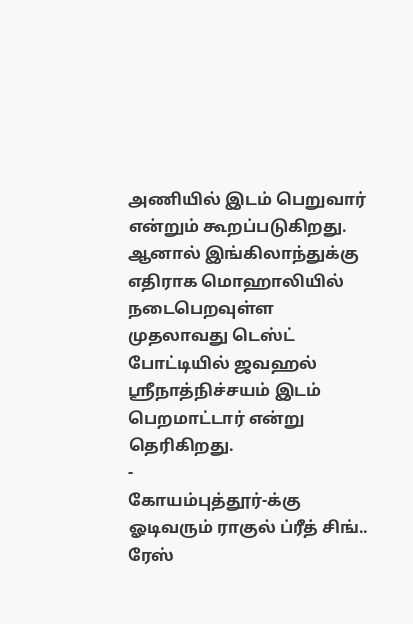அணியில் இடம் பெறுவார் என்றும் கூறப்படுகிறது.
ஆனால் இங்கிலாந்துக்கு எதிராக மொஹாலியில் நடைபெறவுள்ள முதலாவது டெஸ்ட் போட்டியில் ஜவஹல் ஸ்ரீநாத்நிச்சயம் இடம் பெறமாட்டார் என்று தெரிகிறது.
-
கோயம்புத்தூர்-க்கு ஓடிவரும் ராகுல் ப்ரீத் சிங்.. ரேஸ்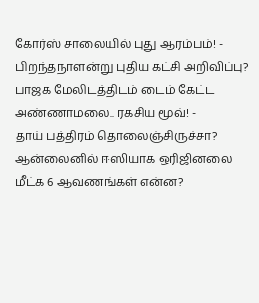கோர்ஸ் சாலையில் புது ஆரம்பம்! -
பிறந்தநாளன்று புதிய கட்சி அறிவிப்பு? பாஜக மேலிடத்திடம் டைம் கேட்ட அண்ணாமலை.. ரகசிய மூவ்! -
தாய் பத்திரம் தொலைஞ்சிருச்சா? ஆன்லைனில் ஈஸியாக ஒரிஜினலை மீட்க 6 ஆவணங்கள் என்ன?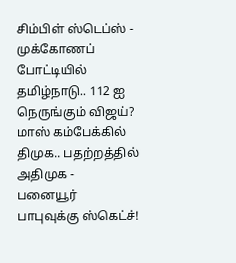சிம்பிள் ஸ்டெப்ஸ் -
முக்கோணப் போட்டியில் தமிழ்நாடு.. 112 ஐ நெருங்கும் விஜய்? மாஸ் கம்பேக்கில் திமுக.. பதற்றத்தில் அதிமுக -
பனையூர் பாபுவுக்கு ஸ்கெட்ச்!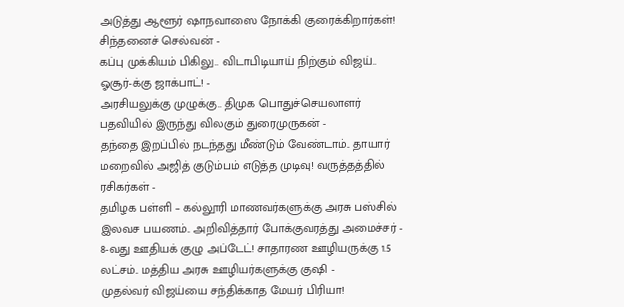அடுத்து ஆளூர் ஷாநவாஸை நோக்கி குரைக்கிறார்கள்! சிந்தனைச் செல்வன் -
கப்பு முக்கியம் பிகிலு.. விடாபிடியாய் நிற்கும் விஜய்.. ஓசூர்-க்கு ஜாக்பாட்! -
அரசியலுக்கு முழுக்கு.. திமுக பொதுச்செயலாளர் பதவியில் இருந்து விலகும் துரைமுருகன் -
தந்தை இறப்பில் நடந்தது மீண்டும் வேண்டாம்.. தாயார் மறைவில் அஜித் குடும்பம் எடுத்த முடிவு! வருத்தத்தில் ரசிகர்கள் -
தமிழக பள்ளி – கல்லூரி மாணவர்களுக்கு அரசு பஸ்சில் இலவச பயணம்.. அறிவித்தார் போக்குவரத்து அமைச்சர் -
8-வது ஊதியக் குழு அப்டேட்! சாதாரண ஊழியருக்கு 1.5 லட்சம்.. மத்திய அரசு ஊழியர்களுக்கு குஷி -
முதல்வர் விஜய்யை சந்திக்காத மேயர் பிரியா!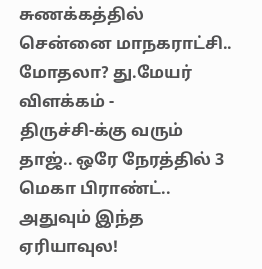சுணக்கத்தில் சென்னை மாநகராட்சி.. மோதலா? து.மேயர் விளக்கம் -
திருச்சி-க்கு வரும் தாஜ்.. ஒரே நேரத்தில் 3 மெகா பிராண்ட்.. அதுவும் இந்த ஏரியாவுல!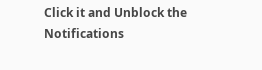Click it and Unblock the Notifications